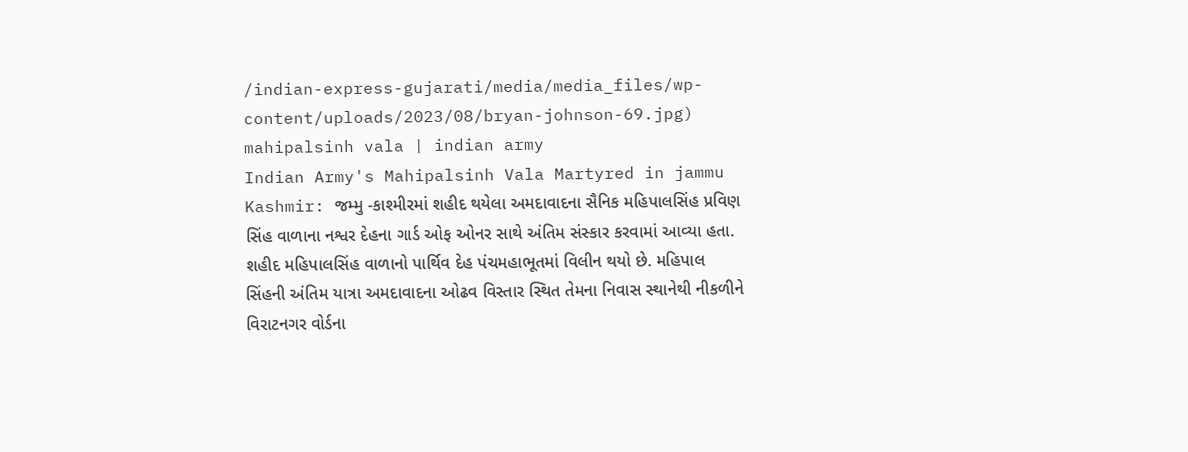/indian-express-gujarati/media/media_files/wp-content/uploads/2023/08/bryan-johnson-69.jpg)
mahipalsinh vala | indian army
Indian Army's Mahipalsinh Vala Martyred in jammu Kashmir: જમ્મુ -કાશ્મીરમાં શહીદ થયેલા અમદાવાદના સૈનિક મહિપાલસિંહ પ્રવિણ સિંહ વાળાના નશ્વર દેહના ગાર્ડ ઓફ ઓનર સાથે અંતિમ સંસ્કાર કરવામાં આવ્યા હતા. શહીદ મહિપાલસિંહ વાળાનો પાર્થિવ દેહ પંચમહાભૂતમાં વિલીન થયો છે. મહિપાલ સિંહની અંતિમ યાત્રા અમદાવાદના ઓઢવ વિસ્તાર સ્થિત તેમના નિવાસ સ્થાનેથી નીકળીને વિરાટનગર વોર્ડના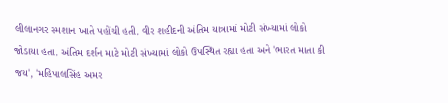લીલાનગર સ્મશાન ખાતે પહોંચી હતી. વીર શહીદની અંતિમ યાત્રામાં મોટી સંખ્યામાં લોકો જોડાયા હતા. અંતિમ દર્શન માટે મોટી સંખ્યામાં લોકો ઉપસ્થિત રહ્યા હતા અને 'ભારત માતા કી જય', 'મહિપાલસિંહ અમર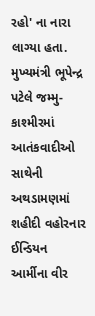રહો' ના નારા લાગ્યા હતા.
મુખ્યમંત્રી ભૂપેન્દ્ર પટેલે જમ્મુ-કાશ્મીરમાં આતંકવાદીઓ સાથેની અથડામણમાં શહીદી વહોરનાર ઈન્ડિયન આર્મીના વીર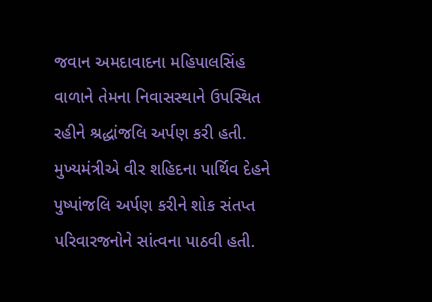જવાન અમદાવાદના મહિપાલસિંહ વાળાને તેમના નિવાસસ્થાને ઉપસ્થિત રહીને શ્રદ્ધાંજલિ અર્પણ કરી હતી. મુખ્યમંત્રીએ વીર શહિદના પાર્થિવ દેહને પુષ્પાંજલિ અર્પણ કરીને શોક સંતપ્ત પરિવારજનોને સાંત્વના પાઠવી હતી.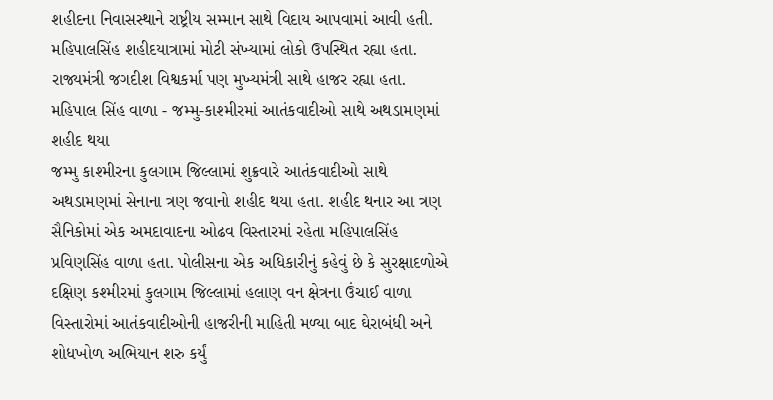શહીદના નિવાસસ્થાને રાષ્ટ્રીય સમ્માન સાથે વિદાય આપવામાં આવી હતી. મહિપાલસિંહ શહીદયાત્રામાં મોટી સંખ્યામાં લોકો ઉપસ્થિત રહ્યા હતા. રાજ્યમંત્રી જગદીશ વિશ્વકર્મા પણ મુખ્યમંત્રી સાથે હાજર રહ્યા હતા.
મહિપાલ સિંહ વાળા - જમ્મુ-કાશ્મીરમાં આતંકવાદીઓ સાથે અથડામણમાં શહીદ થયા
જમ્મુ કાશ્મીરના કુલગામ જિલ્લામાં શુક્રવારે આતંકવાદીઓ સાથે અથડામણમાં સેનાના ત્રણ જવાનો શહીદ થયા હતા. શહીદ થનાર આ ત્રણ સૈનિકોમાં એક અમદાવાદના ઓઢવ વિસ્તારમાં રહેતા મહિપાલસિંહ પ્રવિણસિંહ વાળા હતા. પોલીસના એક અધિકારીનું કહેવું છે કે સુરક્ષાદળોએ દક્ષિણ કશ્મીરમાં કુલગામ જિલ્લામાં હલાણ વન ક્ષેત્રના ઉંચાઈ વાળા વિસ્તારોમાં આતંકવાદીઓની હાજરીની માહિતી મળ્યા બાદ ઘેરાબંધી અને શોધખોળ અભિયાન શરુ કર્યું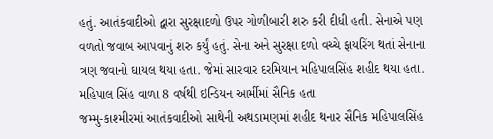હતું. આતંકવાદીઓ દ્વારા સુરક્ષાદળો ઉપર ગોળીબારી શરુ કરી દીધી હતી. સેનાએ પણ વળતો જવાબ આપવાનું શરુ કર્યું હતું. સેના અને સુરક્ષા દળો વચ્ચે ફાયરિંગ થતાં સેનાના ત્રણ જવાનો ઘાયલ થયા હતા. જેમાં સારવાર દરમિયાન મહિપાલસિંહ શહીદ થયા હતા.
મહિપાલ સિંહ વાળા 8 વર્ષથી ઇન્ડિયન આર્મીમાં સૈનિક હતા
જમ્મુ-કાશ્મીરમાં આતંકવાદીઓ સાથેની અથડામણમાં શહીદ થનાર સૈનિક મહિપાલસિંહ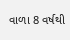વાળા 8 વર્ષથી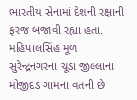ભારતીય સેનામાં દેશની રક્ષાની ફરજ બજાવી રહ્યા હતા. મહિપાલસિંહ મૂળ સુરેન્દ્રનગરના ચૂડા જીલ્લાના મોજીદડ ગામના વતની છે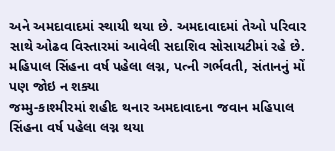અને અમદાવાદમાં સ્થાયી થયા છે. અમદાવાદમાં તેઓ પરિવાર સાથે ઓઢવ વિસ્તારમાં આવેલી સદાશિવ સોસાયટીમાં રહે છે.
મહિપાલ સિંહના વર્ષ પહેલા લગ્ન, પત્ની ગર્ભવતી, સંતાનનું મોં પણ જોઇ ન શક્યા
જમ્મુ-કાશ્મીરમાં શહીદ થનાર અમદાવાદના જવાન મહિપાલ સિંહના વર્ષ પહેલા લગ્ન થયા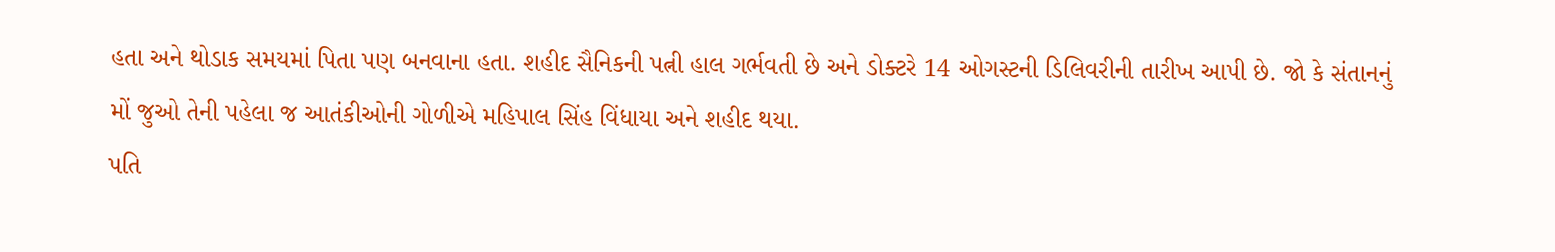હતા અને થોડાક સમયમાં પિતા પણ બનવાના હતા. શહીદ સૈનિકની પત્ની હાલ ગર્ભવતી છે અને ડોક્ટરે 14 ઓગસ્ટની ડિલિવરીની તારીખ આપી છે. જો કે સંતાનનું મોં જુઓ તેની પહેલા જ આતંકીઓની ગોળીએ મહિપાલ સિંહ વિંધાયા અને શહીદ થયા.
પતિ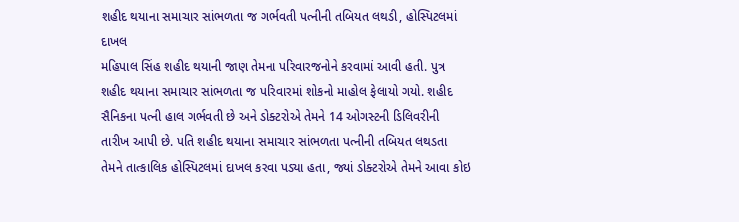શહીદ થયાના સમાચાર સાંભળતા જ ગર્ભવતી પત્નીની તબિયત લથડી, હોસ્પિટલમાં દાખલ
મહિપાલ સિંહ શહીદ થયાની જાણ તેમના પરિવારજનોને કરવામાં આવી હતી. પુત્ર શહીદ થયાના સમાચાર સાંભળતા જ પરિવારમાં શોકનો માહોલ ફેલાયો ગયો. શહીદ સૈનિકના પત્ની હાલ ગર્ભવતી છે અને ડોક્ટરોએ તેમને 14 ઓગસ્ટની ડિલિવરીની તારીખ આપી છે. પતિ શહીદ થયાના સમાચાર સાંભળતા પત્નીની તબિયત લથડતા તેમને તાત્કાલિક હોસ્પિટલમાં દાખલ કરવા પડ્યા હતા, જ્યાં ડોક્ટરોએ તેમને આવા કોઇ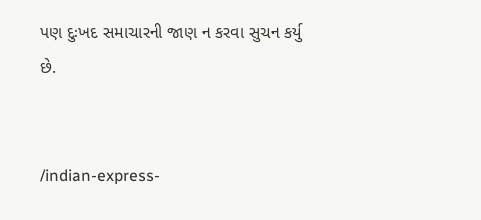પણ દુઃખદ સમાચારની જાણ ન કરવા સુચન કર્યુ છે.


/indian-express-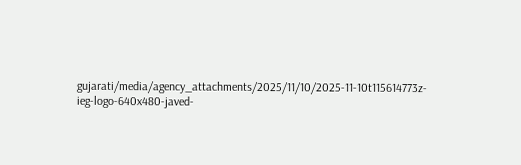gujarati/media/agency_attachments/2025/11/10/2025-11-10t115614773z-ieg-logo-640x480-javed-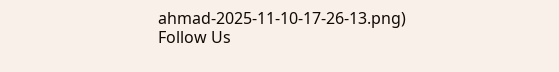ahmad-2025-11-10-17-26-13.png)
Follow Us